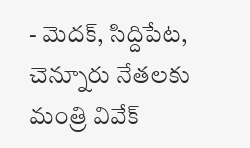- మెదక్, సిద్దిపేట, చెన్నూరు నేతలకు మంత్రి వివేక్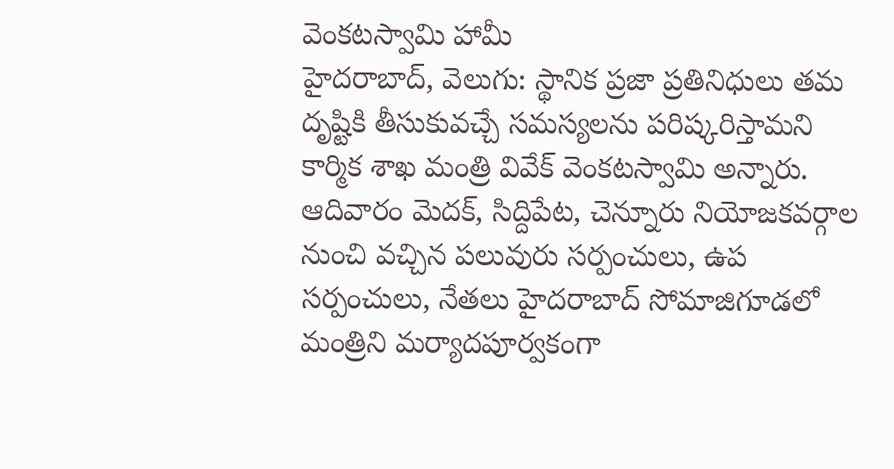వెంకటస్వామి హామీ
హైదరాబాద్, వెలుగు: స్థానిక ప్రజా ప్రతినిధులు తమ దృష్టికి తీసుకువచ్చే సమస్యలను పరిష్కరిస్తామని కార్మిక శాఖ మంత్రి వివేక్ వెంకటస్వామి అన్నారు. ఆదివారం మెదక్, సిద్దిపేట, చెన్నూరు నియోజకవర్గాల నుంచి వచ్చిన పలువురు సర్పంచులు, ఉప సర్పంచులు, నేతలు హైదరాబాద్ సోమాజిగూడలో మంత్రిని మర్యాదపూర్వకంగా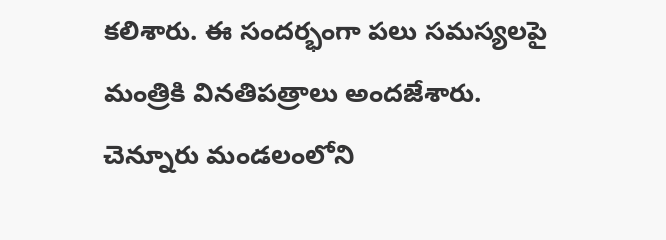కలిశారు. ఈ సందర్భంగా పలు సమస్యలపై మంత్రికి వినతిపత్రాలు అందజేశారు. చెన్నూరు మండలంలోని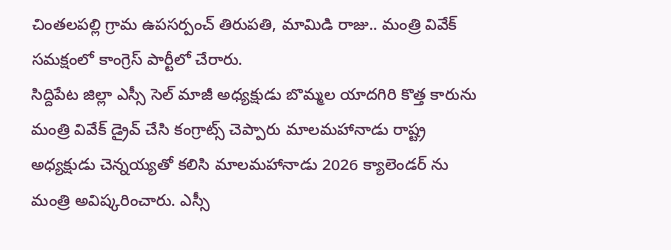చింతలపల్లి గ్రామ ఉపసర్పంచ్ తిరుపతి, మామిడి రాజు.. మంత్రి వివేక్ సమక్షంలో కాంగ్రెస్ పార్టీలో చేరారు.
సిద్దిపేట జిల్లా ఎస్సీ సెల్ మాజీ అధ్యక్షుడు బొమ్మల యాదగిరి కొత్త కారును మంత్రి వివేక్ డ్రైవ్ చేసి కంగ్రాట్స్ చెప్పారు మాలమహానాడు రాష్ట్ర అధ్యక్షుడు చెన్నయ్యతో కలిసి మాలమహానాడు 2026 క్యాలెండర్ ను మంత్రి అవిష్కరించారు. ఎస్సీ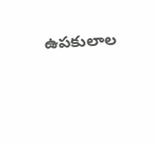ఉపకులాల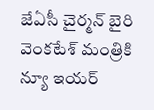జేఏసీ చైర్మన్ బైరి వెంకటేశ్ మంత్రికి న్యూ ఇయర్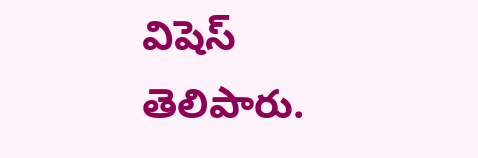విషెస్ తెలిపారు.